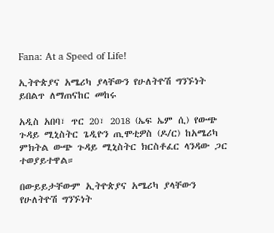Fana: At a Speed of Life!

ኢትዮጵያና አሜሪካ ያላቸውን የሁለትዮሽ ግንኙነት ይበልጥ ለማጠናከር መከሩ

አዲስ አበባ፣ ጥር 20፣ 2018 (ኤፍ ኤም ሲ) የውጭ ጉዳይ ሚኒስትር ጌዲዮን ጢሞቲዎስ (ዶ/ር) ከአሜሪካ ምክትል ውጭ ጉዳይ ሚኒስትር ክርስቶፈር ላንዳው ጋር ተወያይተዋል።

በውይይታቸውም ኢትዮጵያና አሜሪካ ያላቸውን የሁለትዮሽ ግንኙነት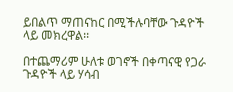ይበልጥ ማጠናከር በሚችሉባቸው ጉዳዮች ላይ መክረዋል፡፡

በተጨማሪም ሁለቱ ወገኖች በቀጣናዊ የጋራ ጉዳዮች ላይ ሃሳብ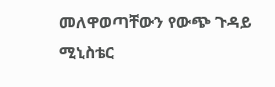መለዋወጣቸውን የውጭ ጉዳይ ሚኒስቴር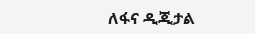ለፋና ዲጂታል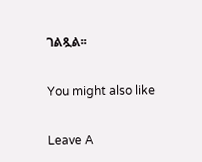ገልጿል፡፡

You might also like

Leave A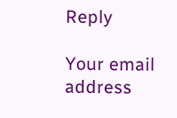Reply

Your email address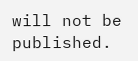will not be published.